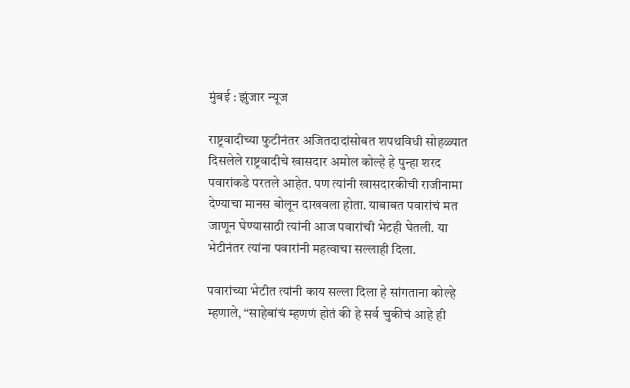मुंबई : झुंजार न्यूज

राष्ट्रवादीच्या फुटीनंतर अजितदादांसोबत शपथविधी सोहळ्यात दिसलेले राष्ट्रवादीचे खासदार अमोल कोल्हे हे पुन्हा शरद पवारांकडे परतले आहेत. पण त्यांनी खासदारकीची राजीनामा देण्याचा मानस बोलून दाखवला होता. याबाबत पवारांचं मत जाणून घेण्यासाठी त्यांनी आज पवारांची भेटही घेतली. या भेटीनंतर त्यांना पवारांनी महत्वाचा सल्लाही दिला.

पवारांच्या भेटीत त्यांनी काय सल्ला दिला हे सांगताना कोल्हे म्हणाले, “साहेबांचं म्हणणं होतं की हे सर्व चुकीचं आहे ही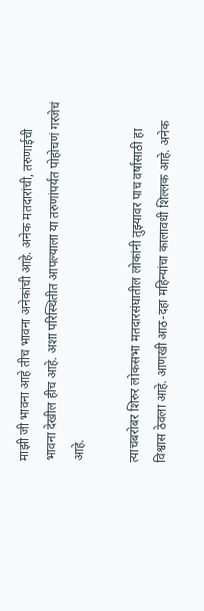माझी जी भावना आहे तीच भावना अनेकांची आहे. अनेक मतदारांची, तरुणाईची भावना देखील हीच आहे. अशा परिस्थितीत आपल्याला या तरुणांपर्यंत पोहोचणं गरजेचं आहे.

त्याचबरोबर शिरुर लोकसभा मतदारसंघातील लोकांनी तुझ्यावर पाच वर्षांसाठी हा विश्वास ठेवला आहे. आणखी आठ-दहा महिन्यांचा कालावधी शिल्लक आहे. अनेक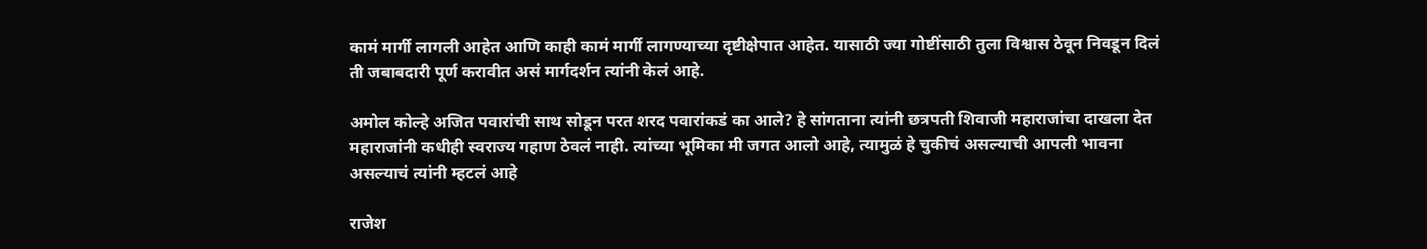कामं मार्गी लागली आहेत आणि काही कामं मार्गी लागण्याच्या दृष्टीक्षेपात आहेत. यासाठी ज्या गोष्टींसाठी तुला विश्वास ठेवून निवडून दिलं ती जबाबदारी पूर्ण करावीत असं मार्गदर्शन त्यांनी केलं आहे.

अमोल कोल्हे अजित पवारांची साथ सोडून परत शरद पवारांकडं का आले? हे सांगताना त्यांनी छत्रपती शिवाजी महाराजांचा दाखला देत महाराजांनी कधीही स्वराज्य गहाण ठेवलं नाही. त्यांच्या भूमिका मी जगत आलो आहे, त्यामुळं हे चुकीचं असल्याची आपली भावना असल्याचं त्यांनी म्हटलं आहे

राजेश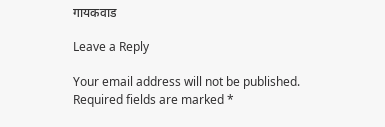गायकवाड

Leave a Reply

Your email address will not be published. Required fields are marked *